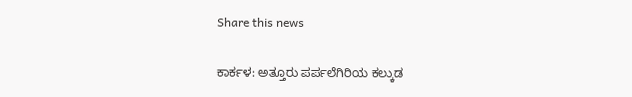Share this news

ಕಾರ್ಕಳ: ಅತ್ತೂರು ಪರ್ಪಲೆಗಿರಿಯ ಕಲ್ಕುಡ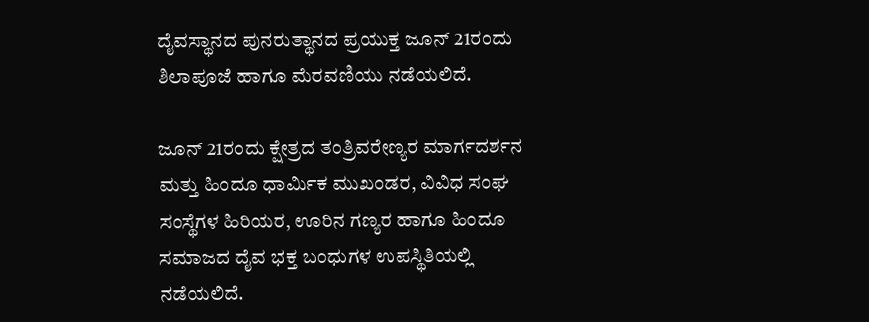ದೈವಸ್ಥಾನದ ಪುನರುತ್ಥಾನದ ಪ್ರಯುಕ್ತ ಜೂನ್ 21ರಂದು ಶಿಲಾಪೂಜೆ ಹಾಗೂ ಮೆರವಣಿಯು ನಡೆಯಲಿದೆ.

ಜೂನ್ 21ರಂದು ಕ್ಷೇತ್ರದ ತಂತ್ರಿವರೇಣ್ಯರ ಮಾರ್ಗದರ್ಶನ ಮತ್ತು ಹಿಂದೂ ಧಾರ್ಮಿಕ ಮುಖಂಡರ, ವಿವಿಧ ಸಂಘ ಸಂಸ್ಥೆಗಳ ಹಿರಿಯರ, ಊರಿನ ಗಣ್ಯರ ಹಾಗೂ ಹಿಂದೂ ಸಮಾಜದ ದೈವ ಭಕ್ತ ಬಂಧುಗಳ ಉಪಸ್ಥಿತಿಯಲ್ಲಿ ನಡೆಯಲಿದೆ.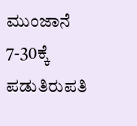ಮುಂಜಾನೆ 7-30ಕ್ಕೆ ಪಡುತಿರುಪತಿ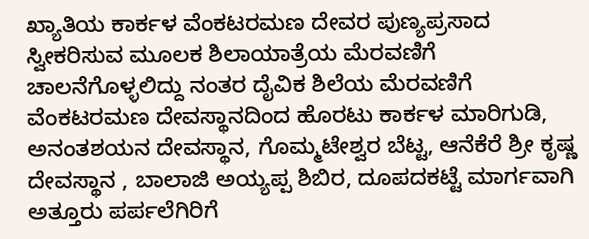ಖ್ಯಾತಿಯ ಕಾರ್ಕಳ ವೆಂಕಟರಮಣ ದೇವರ ಪುಣ್ಯಪ್ರಸಾದ ಸ್ವೀಕರಿಸುವ ಮೂಲಕ ಶಿಲಾಯಾತ್ರೆಯ ಮೆರವಣಿಗೆ ಚಾಲನೆಗೊಳ್ಳಲಿದ್ದು ನಂತರ ದೈವಿಕ ಶಿಲೆಯ ಮೆರವಣಿಗೆ ವೆಂಕಟರಮಣ ದೇವಸ್ಥಾನದಿಂದ ಹೊರಟು ಕಾರ್ಕಳ ಮಾರಿಗುಡಿ, ಅನಂತಶಯನ ದೇವಸ್ಥಾನ, ಗೊಮ್ಮಟೇಶ್ವರ ಬೆಟ್ಟ, ಆನೆಕೆರೆ ಶ್ರೀ ಕೃಷ್ಣ ದೇವಸ್ಥಾನ , ಬಾಲಾಜಿ ಅಯ್ಯಪ್ಪ ಶಿಬಿರ, ದೂಪದಕಟ್ಟೆ ಮಾರ್ಗವಾಗಿ ಅತ್ತೂರು ಪರ್ಪಲೆಗಿರಿಗೆ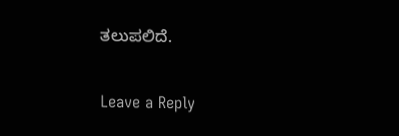ತಲುಪಲಿದೆ.

Leave a Reply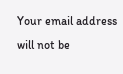Your email address will not be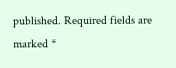published. Required fields are marked *